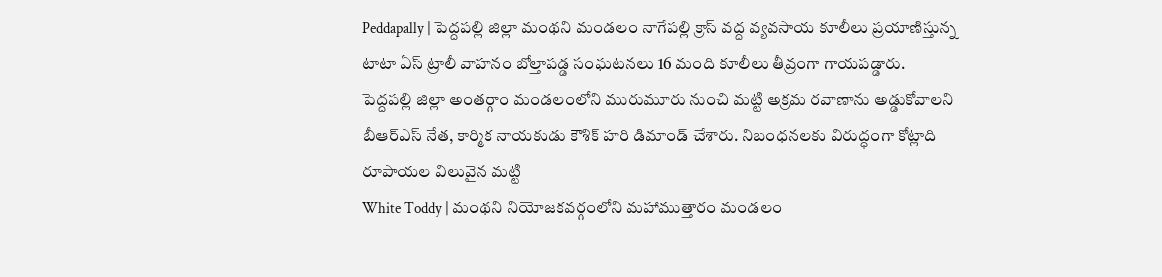Peddapally | పెద్దపల్లి జిల్లా మంథని మండలం నాగేపల్లి క్రాస్ వద్ద వ్యవసాయ కూలీలు ప్రయాణిస్తున్న టాటా ఏస్ ట్రాలీ వాహనం బోల్తాపడ్డ సంఘటనలు 16 మంది కూలీలు తీవ్రంగా గాయపడ్డారు.
పెద్దపల్లి జిల్లా అంతర్గాం మండలంలోని మురుమూరు నుంచి మట్టి అక్రమ రవాణాను అడ్డుకోవాలని బీఆర్ఎస్ నేత, కార్మిక నాయకుడు కౌశిక్ హరి డిమాండ్ చేశారు. నిబంధనలకు విరుద్ధంగా కోట్లాది రూపాయల విలువైన మట్టి
White Toddy | మంథని నియోజకవర్గంలోని మహాముత్తారం మండలం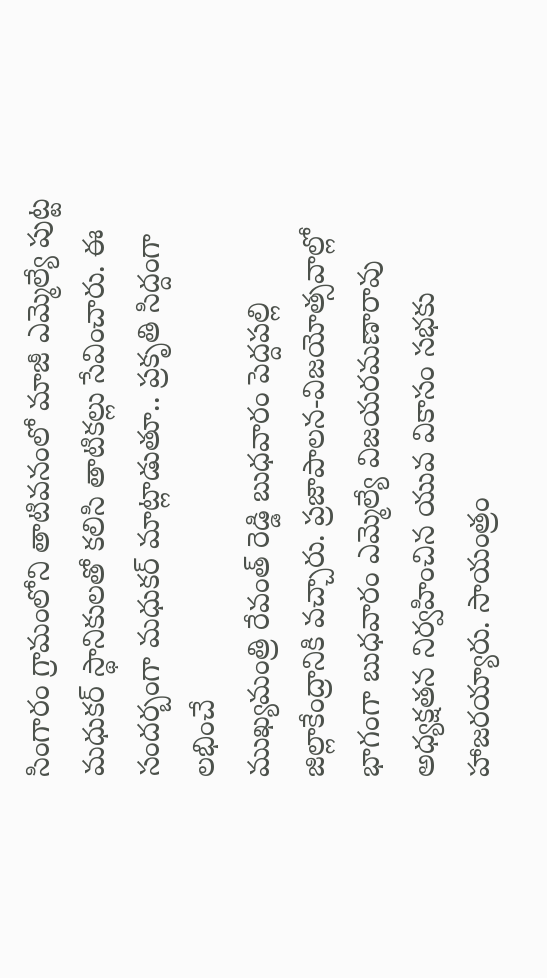సింగారం గ్రామంలోని తాటివనంలో మాజీ ఎమ్మెల్యే పుట్ట మధుకర్ స్థానికులతో కలిసి తాటికల్లు సేవించారు. ఈ సందర్బంగా మధుకర్ మాట్లాడుతూ.. ప్రకృతి సిద్దంగా లభించే
ముఖ్యమంత్రి రేవంత్ రెడ్డి బుధవారం పెద్దపల్లి జిల్లాకేంద్రానికి వచ్చారు. ప్రజాపాలన-విజయోత్సవాల్లో భాగంగా బుధవారం ఎమ్మెల్యే విజయరమణారావు అధ్యక్షతన నిర్వహించిన యువ వికాసం సభకు హాజరయ్యారు. సాయంత్రం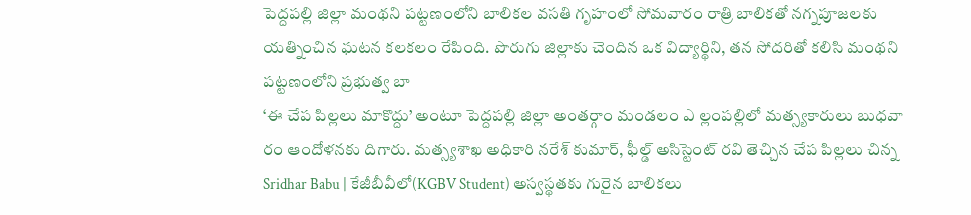పెద్దపల్లి జిల్లా మంథని పట్టణంలోని బాలికల వసతి గృహంలో సోమవారం రాత్రి బాలికతో నగ్నపూజలకు యత్నించిన ఘటన కలకలం రేపింది. పొరుగు జిల్లాకు చెందిన ఒక విద్యార్థిని, తన సోదరితో కలిసి మంథని పట్టణంలోని ప్రభుత్వ బా
‘ఈ చేప పిల్లలు మాకొద్దు’ అంటూ పెద్దపల్లి జిల్లా అంతర్గాం మండలం ఎ ల్లంపల్లిలో మత్స్యకారులు బుధవా రం ఆందోళనకు దిగారు. మత్స్యశాఖ అధికారి నరేశ్ కుమార్, ఫీల్డ్ అసిస్టెంట్ రవి తెచ్చిన చేప పిల్లలు చిన్న
Sridhar Babu | కేజీబీవీలో(KGBV Student) అస్వస్థతకు గురైన బాలికలు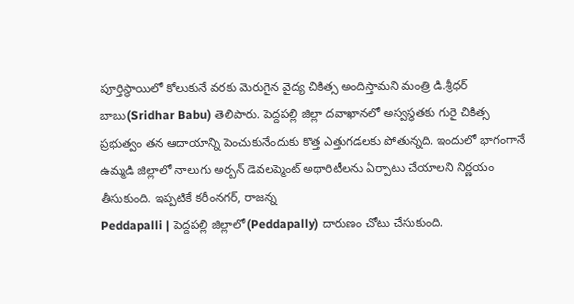పూర్తిస్థాయిలో కోలుకునే వరకు మెరుగైన వైద్య చికిత్స అందిస్తామని మంత్రి డి.శ్రీధర్ బాబు(Sridhar Babu) తెలిపారు. పెద్దపల్లి జిల్లా దవాఖానలో అస్వస్థతకు గురై చికిత్స
ప్రభుత్వం తన ఆదాయాన్ని పెంచుకునేందుకు కొత్త ఎత్తుగడలకు పోతున్నది. ఇందులో భాగంగానే ఉమ్మడి జిల్లాలో నాలుగు అర్బన్ డెవలప్మెంట్ అథారిటీలను ఏర్పాటు చేయాలని నిర్ణయం తీసుకుంది. ఇప్పటికే కరీంనగర్, రాజన్న
Peddapalli | పెద్దపల్లి జిల్లాలో(Peddapally) దారుణం చోటు చేసుకుంది.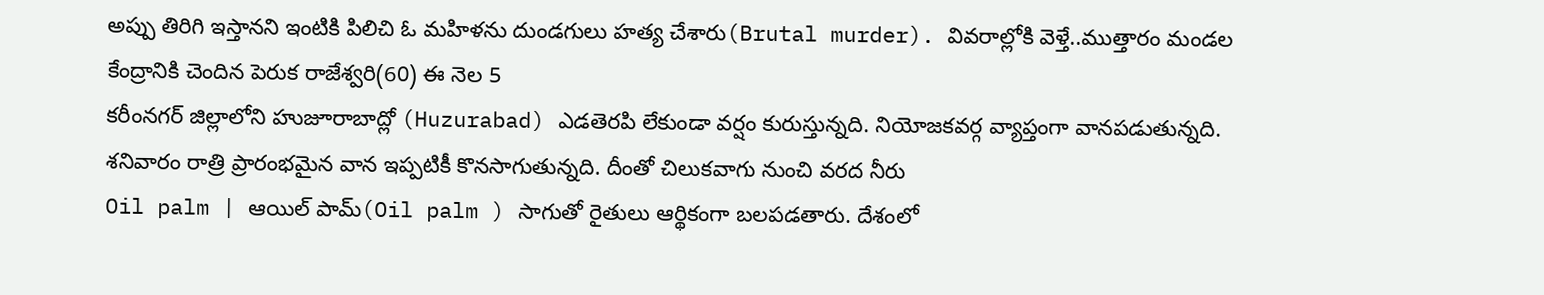అప్పు తిరిగి ఇస్తానని ఇంటికి పిలిచి ఓ మహిళను దుండగులు హత్య చేశారు(Brutal murder). వివరాల్లోకి వెళ్తే..ముత్తారం మండల కేంద్రానికి చెందిన పెరుక రాజేశ్వరి(60) ఈ నెల 5
కరీంనగర్ జిల్లాలోని హుజూరాబాద్లో (Huzurabad) ఎడతెరపి లేకుండా వర్షం కురుస్తున్నది. నియోజకవర్గ వ్యాప్తంగా వానపడుతున్నది. శనివారం రాత్రి ప్రారంభమైన వాన ఇప్పటికీ కొనసాగుతున్నది. దీంతో చిలుకవాగు నుంచి వరద నీరు
Oil palm | ఆయిల్ పామ్(Oil palm ) సాగుతో రైతులు ఆర్థికంగా బలపడతారు. దేశంలో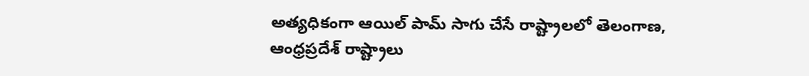అత్యధికంగా ఆయిల్ పామ్ సాగు చేసే రాష్ట్రాలలో తెలంగాణ, ఆంధ్రప్రదేశ్ రాష్ట్రాలు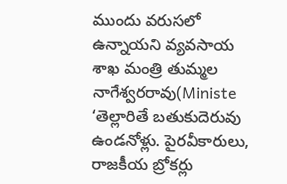ముందు వరుసలో ఉన్నాయని వ్యవసాయ శాఖ మంత్రి తుమ్మల నాగేశ్వరరావు(Ministe
‘తెల్లారితే బతుకుదెరువు ఉండనోళ్లు. పైరవీకారులు, రాజకీయ బ్రోకర్లు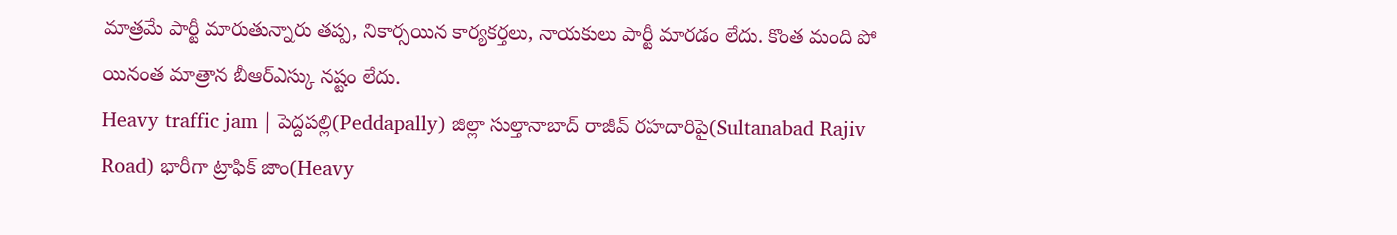మాత్రమే పార్టీ మారుతున్నారు తప్ప, నికార్సయిన కార్యకర్తలు, నాయకులు పార్టీ మారడం లేదు. కొంత మంది పో యినంత మాత్రాన బీఆర్ఎస్కు నష్టం లేదు.
Heavy traffic jam | పెద్దపల్లి(Peddapally) జిల్లా సుల్తానాబాద్ రాజీవ్ రహదారిపై(Sultanabad Rajiv Road) భారీగా ట్రాఫిక్ జాం(Heavy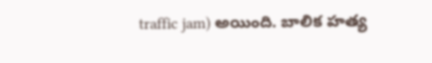traffic jam) అయింది. బాలిక హత్య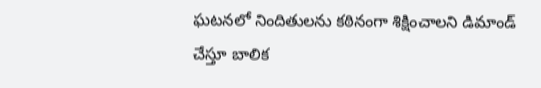ఘటనలో నిందితులను కఠినంగా శిక్షించాలని డిమాండ్ చేస్తూ బాలిక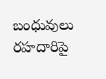బంధువులు రహదారిపై